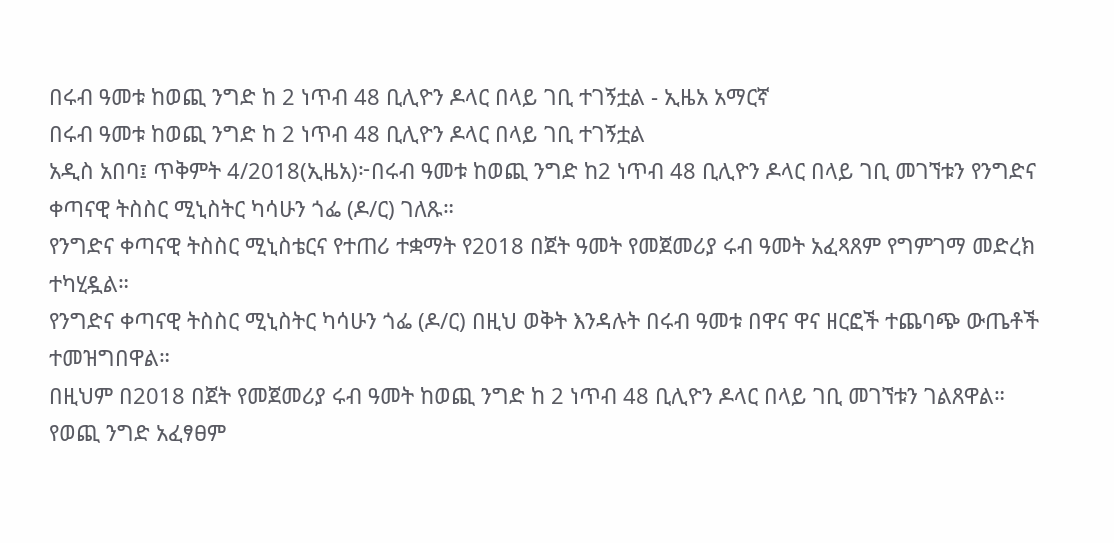በሩብ ዓመቱ ከወጪ ንግድ ከ 2 ነጥብ 48 ቢሊዮን ዶላር በላይ ገቢ ተገኝቷል - ኢዜአ አማርኛ
በሩብ ዓመቱ ከወጪ ንግድ ከ 2 ነጥብ 48 ቢሊዮን ዶላር በላይ ገቢ ተገኝቷል
አዲስ አበባ፤ ጥቅምት 4/2018(ኢዜአ)፦በሩብ ዓመቱ ከወጪ ንግድ ከ2 ነጥብ 48 ቢሊዮን ዶላር በላይ ገቢ መገኘቱን የንግድና ቀጣናዊ ትስስር ሚኒስትር ካሳሁን ጎፌ (ዶ/ር) ገለጹ።
የንግድና ቀጣናዊ ትስስር ሚኒስቴርና የተጠሪ ተቋማት የ2018 በጀት ዓመት የመጀመሪያ ሩብ ዓመት አፈጻጸም የግምገማ መድረክ ተካሂዷል።
የንግድና ቀጣናዊ ትስስር ሚኒስትር ካሳሁን ጎፌ (ዶ/ር) በዚህ ወቅት እንዳሉት በሩብ ዓመቱ በዋና ዋና ዘርፎች ተጨባጭ ውጤቶች ተመዝግበዋል።
በዚህም በ2018 በጀት የመጀመሪያ ሩብ ዓመት ከወጪ ንግድ ከ 2 ነጥብ 48 ቢሊዮን ዶላር በላይ ገቢ መገኘቱን ገልጸዋል።
የወጪ ንግድ አፈፃፀም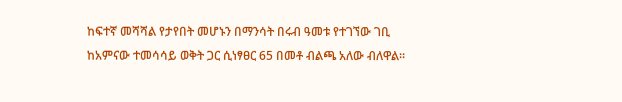ከፍተኛ መሻሻል የታየበት መሆኑን በማንሳት በሩብ ዓመቱ የተገኘው ገቢ ከአምናው ተመሳሳይ ወቅት ጋር ሲነፃፀር 65 በመቶ ብልጫ አለው ብለዋል።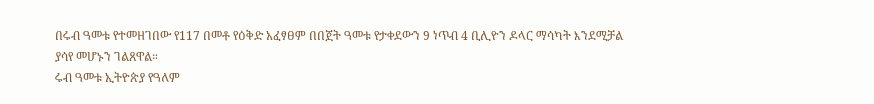በሩብ ዓመቱ የተመዘገበው የ117 በመቶ የዕቅድ አፈፃፀም በበጀት ዓመቱ የታቀደውን 9 ነጥብ 4 ቢሊዮን ዶላር ማሳካት እንደሚቻል ያሳየ መሆኑን ገልጸዋል።
ሩብ ዓመቱ ኢትዮጵያ የዓለም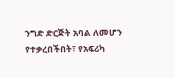ንግድ ድርጅት አባል ለመሆን የተቃረበችበት፣ የአፍሪካ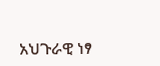አህጉራዊ ነፃ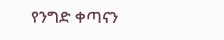የንግድ ቀጣናን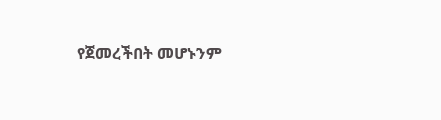የጀመረችበት መሆኑንም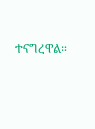ተናግረዋል።